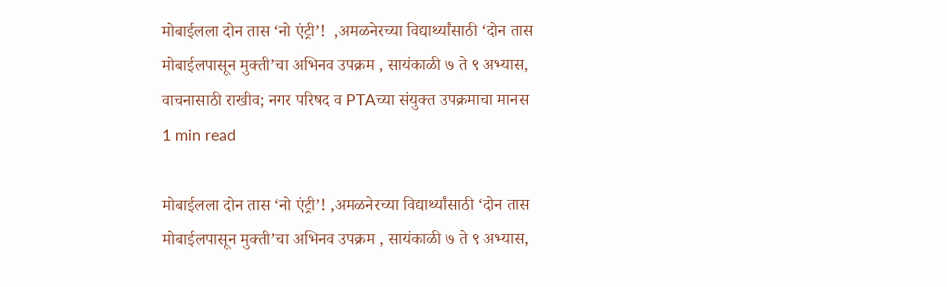मोबाईलला दोन तास ‘नो एंट्री’!  ,अमळनेरच्या विद्यार्थ्यांसाठी ‘दोन तास मोबाईलपासून मुक्ती’चा अभिनव उपक्रम , सायंकाळी ७ ते ९ अभ्यास, वाचनासाठी राखीव; नगर परिषद व PTAच्या संयुक्त उपक्रमाचा मानस
1 min read

मोबाईलला दोन तास ‘नो एंट्री’! ,अमळनेरच्या विद्यार्थ्यांसाठी ‘दोन तास मोबाईलपासून मुक्ती’चा अभिनव उपक्रम , सायंकाळी ७ ते ९ अभ्यास,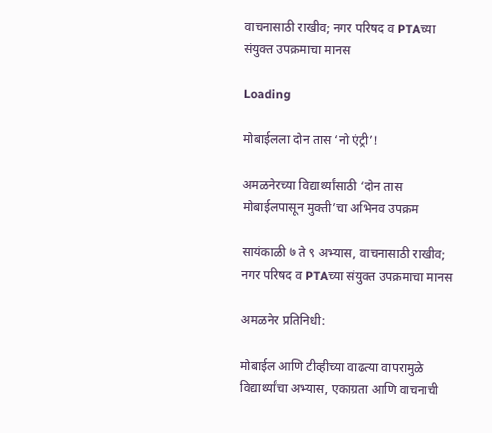वाचनासाठी राखीव; नगर परिषद व PTAच्या संयुक्त उपक्रमाचा मानस

Loading

मोबाईलला दोन तास ‘नो एंट्री’!

अमळनेरच्या विद्यार्थ्यांसाठी ‘दोन तास मोबाईलपासून मुक्ती’चा अभिनव उपक्रम

सायंकाळी ७ ते ९ अभ्यास, वाचनासाठी राखीव; नगर परिषद व PTAच्या संयुक्त उपक्रमाचा मानस

अमळनेर प्रतिनिधी:

मोबाईल आणि टीव्हीच्या वाढत्या वापरामुळे विद्यार्थ्यांचा अभ्यास, एकाग्रता आणि वाचनाची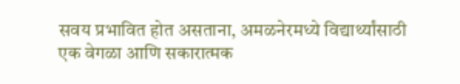सवय प्रभावित होत असताना, अमळनेरमध्ये विद्यार्थ्यांसाठी एक वेगळा आणि सकारात्मक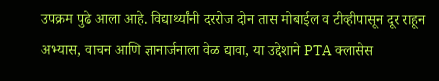उपक्रम पुढे आला आहे. विद्यार्थ्यांनी दररोज दोन तास मोबाईल व टीव्हीपासून दूर राहून अभ्यास, वाचन आणि ज्ञानार्जनाला वेळ द्यावा, या उद्देशाने PTA क्लासेस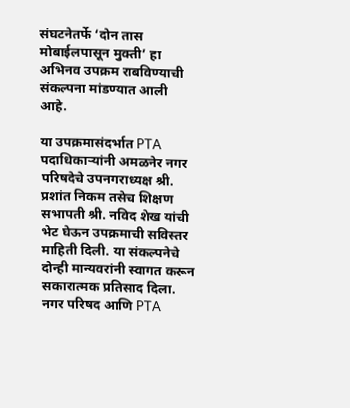संघटनेतर्फे ‘दोन तास मोबाईलपासून मुक्ती’ हा अभिनव उपक्रम राबविण्याची संकल्पना मांडण्यात आली आहे.

या उपक्रमासंदर्भात PTA पदाधिकाऱ्यांनी अमळनेर नगर परिषदेचे उपनगराध्यक्ष श्री. प्रशांत निकम तसेच शिक्षण सभापती श्री. नविद शेख यांची भेट घेऊन उपक्रमाची सविस्तर माहिती दिली. या संकल्पनेचे दोन्ही मान्यवरांनी स्वागत करून सकारात्मक प्रतिसाद दिला. नगर परिषद आणि PTA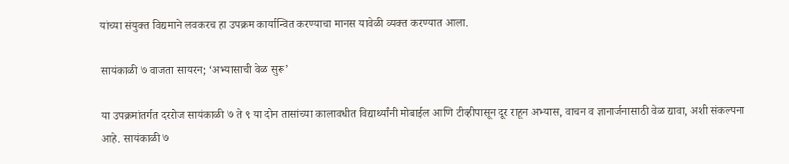यांच्या संयुक्त विद्यमाने लवकरच हा उपक्रम कार्यान्वित करण्याचा मानस यावेळी व्यक्त करण्यात आला.

सायंकाळी ७ वाजता सायरन; ‘अभ्यासाची वेळ सुरू’

या उपक्रमांतर्गत दररोज सायंकाळी ७ ते ९ या दोन तासांच्या कालावधीत विद्यार्थ्यांनी मोबाईल आणि टीव्हीपासून दूर राहून अभ्यास, वाचन व ज्ञानार्जनासाठी वेळ द्यावा, अशी संकल्पना आहे. सायंकाळी ७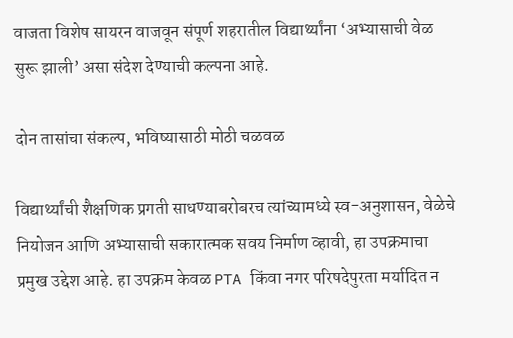वाजता विशेष सायरन वाजवून संपूर्ण शहरातील विद्यार्थ्यांना ‘अभ्यासाची वेळ सुरू झाली’ असा संदेश देण्याची कल्पना आहे.

दोन तासांचा संकल्प, भविष्यासाठी मोठी चळवळ

विद्यार्थ्यांची शैक्षणिक प्रगती साधण्याबरोबरच त्यांच्यामध्ये स्व-अनुशासन, वेळेचे नियोजन आणि अभ्यासाची सकारात्मक सवय निर्माण व्हावी, हा उपक्रमाचा प्रमुख उद्देश आहे. हा उपक्रम केवळ PTA किंवा नगर परिषदेपुरता मर्यादित न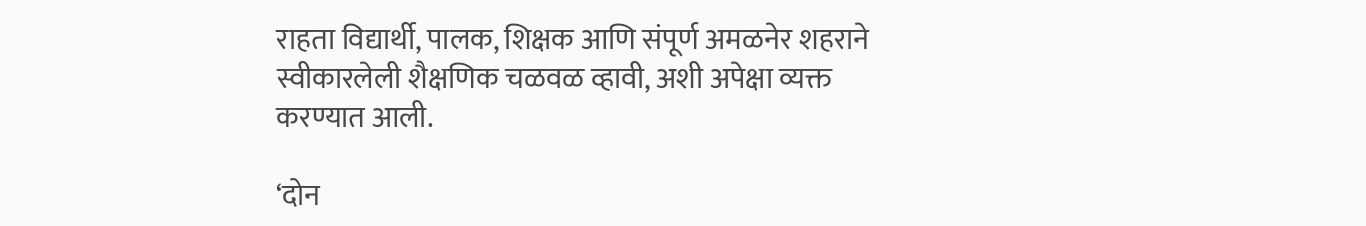राहता विद्यार्थी, पालक, शिक्षक आणि संपूर्ण अमळनेर शहराने स्वीकारलेली शैक्षणिक चळवळ व्हावी, अशी अपेक्षा व्यक्त करण्यात आली.

‘दोन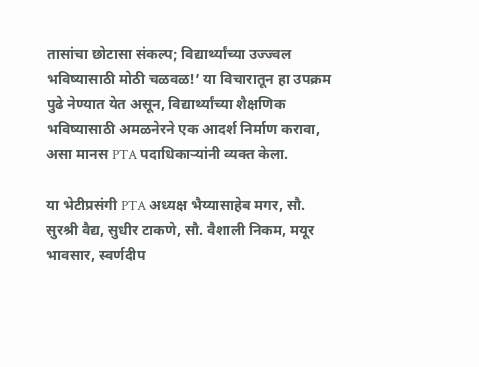तासांचा छोटासा संकल्प; विद्यार्थ्यांच्या उज्ज्वल भविष्यासाठी मोठी चळवळ!’ या विचारातून हा उपक्रम पुढे नेण्यात येत असून, विद्यार्थ्यांच्या शैक्षणिक भविष्यासाठी अमळनेरने एक आदर्श निर्माण करावा, असा मानस PTA पदाधिकाऱ्यांनी व्यक्त केला.

या भेटीप्रसंगी PTA अध्यक्ष भैय्यासाहेब मगर, सौ. सुरश्री वैद्य, सुधीर टाकणे, सौ. वैशाली निकम, मयूर भावसार, स्वर्णदीप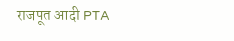राजपूत आदी PTA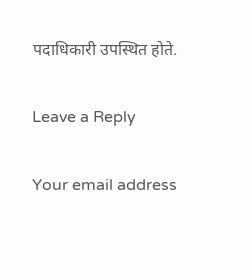पदाधिकारी उपस्थित होते.

Leave a Reply

Your email address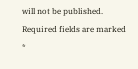will not be published. Required fields are marked *